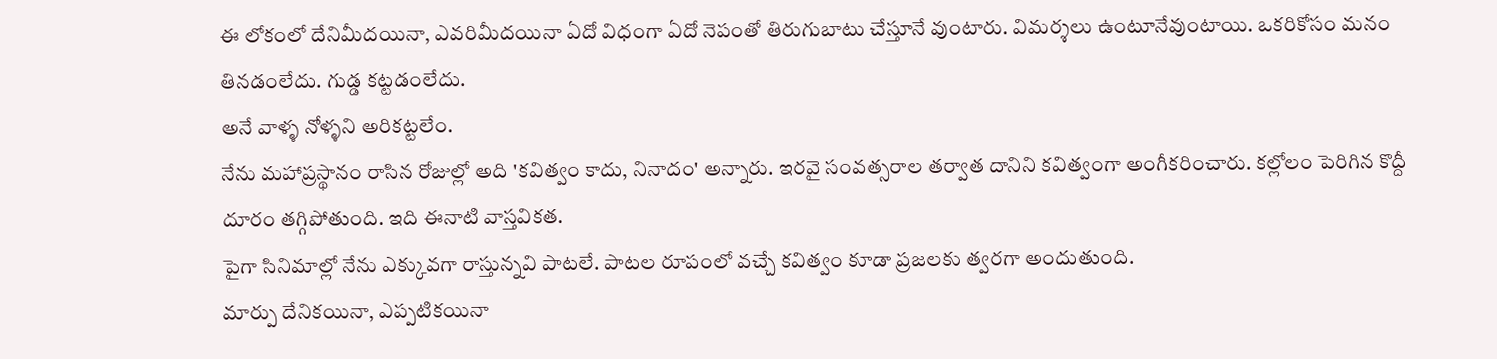ఈ లోకంలో దేనిమీదయినా, ఎవరిమీదయినా ఏదో విధంగా ఏదో నెపంతో తిరుగుబాటు చేస్తూనే వుంటారు. విమర్శలు ఉంటూనేవుంటాయి. ఒకరికోసం మనం తినడంలేదు. గుడ్డ కట్టడంలేదు.
అనే వాళ్ళ నోళ్ళని అరికట్టలేం.
నేను మహాప్రస్థానం రాసిన రోజుల్లో అది 'కవిత్వం కాదు, నినాదం' అన్నారు. ఇరవై సంవత్సరాల తర్వాత దానిని కవిత్వంగా అంగీకరించారు. కల్లోలం పెరిగిన కొద్దీ దూరం తగ్గిపోతుంది. ఇది ఈనాటి వాస్తవికత.
పైగా సినిమాల్లో నేను ఎక్కువగా రాస్తున్నవి పాటలే. పాటల రూపంలో వచ్చే కవిత్వం కూడా ప్రజలకు త్వరగా అందుతుంది.
మార్పు దేనికయినా, ఎప్పటికయినా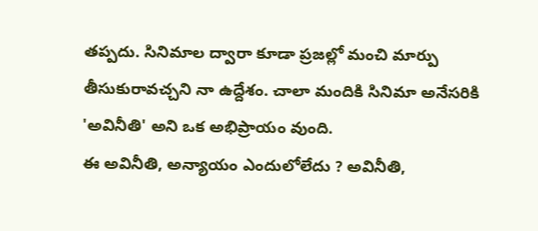తప్పదు. సినిమాల ద్వారా కూడా ప్రజల్లో మంచి మార్పు తీసుకురావచ్చని నా ఉద్దేశం. చాలా మందికి సినిమా అనేసరికి 'అవినీతి' అని ఒక అభిప్రాయం వుంది.
ఈ అవినీతి, అన్యాయం ఎందులోలేదు ? అవినీతి,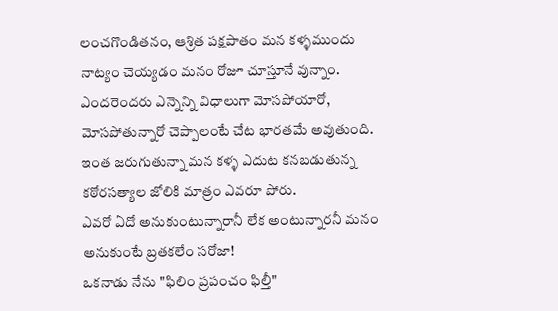లంచగొండితనం, ఆశ్రిత పక్షపాతం మన కళ్ళముందు నాట్యం చెయ్యడం మనం రోజూ చూస్తూనే వున్నాం.
ఎందరెందరు ఎన్నెన్ని విధాలుగా మోసపోయారో, మోసపోతున్నారో చెప్పాలంటే చేట భారతమే అవుతుంది.
ఇంత జరుగుతున్నా మన కళ్ళ ఎదుట కనబడుతున్న కఠోరసత్యాల జోలికి మాత్రం ఎవరూ పోరు.
ఎవరో ఏదో అనుకుంటున్నారానీ లేక అంటున్నారనీ మనం అనుకుంటే బ్రతకలేం సరోజా!
ఒకనాడు నేను "ఫిలిం ప్రపంచం ఫిల్తీ"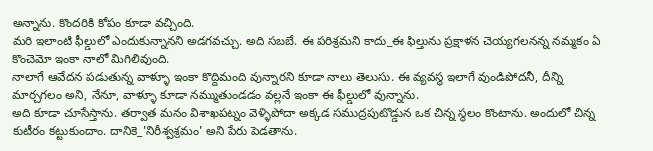అన్నాను. కొందరికి కోపం కూడా వచ్చింది.
మరి ఇలాంటి ఫీల్డులో ఎందుకున్నానని అడగవచ్చు. అది సబబే. ఈ పరిశ్రమని కాదు_ఈ ఫిల్తును ప్రక్షాళన చెయ్యగలనన్న నమ్మకం ఏ కొంచెమో ఇంకా నాలో మిగిలివుంది.
నాలాగే ఆవేదన పడుతున్న వాళ్ళూ ఇంకా కొద్దిమంది వున్నారని కూడా నాలు తెలుసు. ఈ వ్యవస్థ ఇలాగే వుండిపోదనీ, దీన్ని మార్చగలం అని, నేనూ, వాళ్ళూ కూడా నమ్ముతుండడం వల్లనే ఇంకా ఈ ఫీల్డులో వున్నాను.
అది కూడా చూసేస్తాను. తర్వాత మనం విశాఖపట్నం వెళ్ళిపోదా అక్కడ సముద్రపుటొడ్డున ఒక చిన్న స్థలం కొంటాను. అందులో చిన్న కుటీరం కట్టుకుందాం. దానికె_'నిరీశ్వశ్రమం' అని పేరు పెడతాను.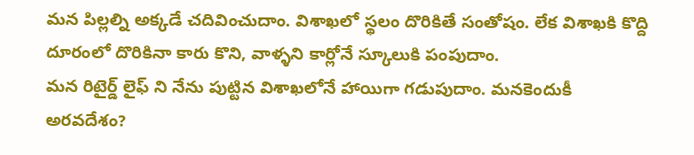మన పిల్లల్ని అక్కడే చదివించుదాం. విశాఖలో స్థలం దొరికితే సంతోషం. లేక విశాఖకి కొద్ది దూరంలో దొరికినా కారు కొని, వాళ్ళని కార్లోనే స్కూలుకి పంపుదాం.
మన రిటైర్డ్ లైఫ్ ని నేను పుట్టిన విశాఖలోనే హాయిగా గడుపుదాం. మనకెందుకీ అరవదేశం?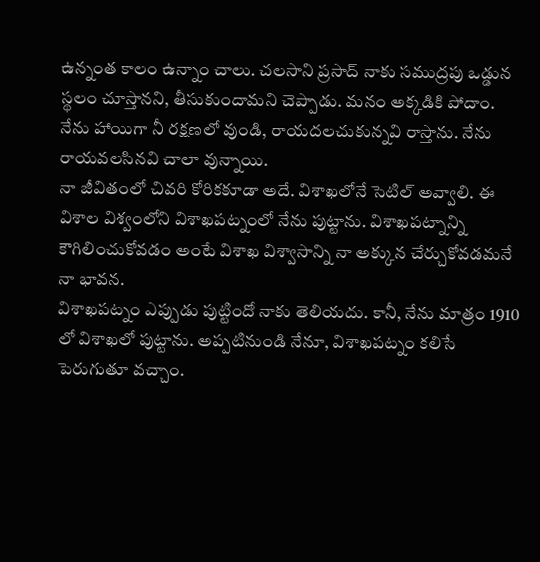ఉన్నంత కాలం ఉన్నాం చాలు. చలసాని ప్రసాద్ నాకు సముద్రపు ఒడ్డున స్థలం చూస్తానని, తీసుకుందామని చెప్పాడు. మనం అక్కడికి పోదాం.
నేను హాయిగా నీ రక్షణలో వుండి, రాయదలచుకున్నవి రాస్తాను. నేను రాయవలసినవి చాలా వున్నాయి.
నా జీవితంలో చివరి కోరికకూడా అదే. విశాఖలోనే సెటిల్ అవ్వాలి. ఈ విశాల విశ్వంలోని విశాఖపట్నంలో నేను పుట్టాను. విశాఖపట్నాన్ని కౌగిలించుకోవడం అంటే విశాఖ విశ్వాసాన్ని నా అక్కున చేర్చుకోవడమనే నా భావన.
విశాఖపట్నం ఎప్పుడు పుట్టిందో నాకు తెలియదు. కానీ, నేను మాత్రం 1910 లో విశాఖలో పుట్టాను. అప్పటినుండి నేనూ, విశాఖపట్నం కలిసే పెరుగుతూ వచ్చాం.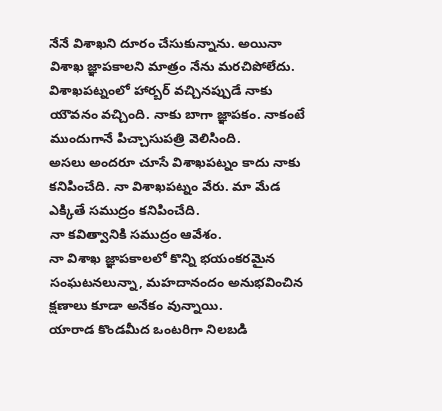నేనే విశాఖని దూరం చేసుకున్నాను. అయినా విశాఖ జ్ఞాపకాలని మాత్రం నేను మరచిపోలేదు.
విశాఖపట్నంలో హార్బర్ వచ్చినప్పుడే నాకు యౌవనం వచ్చింది. నాకు బాగా జ్ఞాపకం. నాకంటే ముందుగానే పిచ్చాసుపత్రి వెలిసింది.
అసలు అందరూ చూసే విశాఖపట్నం కాదు నాకు కనిపించేది. నా విశాఖపట్నం వేరు. మా మేడ ఎక్కితే సముద్రం కనిపించేది.
నా కవిత్వానికి సముద్రం ఆవేశం.
నా విశాఖ జ్ఞాపకాలలో కొన్ని భయంకరమైన సంఘటనలున్నా, మహదానందం అనుభవించిన క్షణాలు కూడా అనేకం వున్నాయి.
యారాడ కొండమీద ఒంటరిగా నిలబడి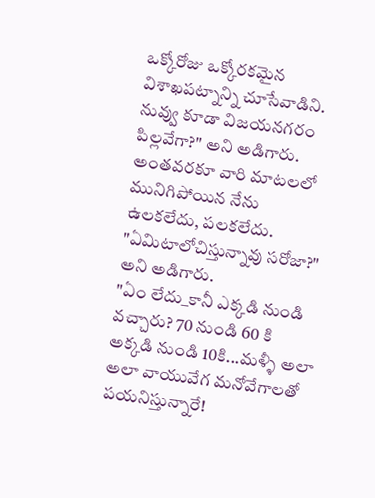ఒక్కోరోజు ఒక్కోరకమైన విశాఖపట్నాన్ని చూసేవాడిని.
నువ్వు కూడా విజయనగరం పిల్లవేగా?" అని అడిగారు.
అంతవరకూ వారి మాటలలో మునిగిపోయిన నేను ఉలకలేదు, పలకలేదు.
"ఏమిటాలోచిస్తున్నావు సరోజా?" అని అడిగారు.
"ఏం లేదు_కానీ ఎక్కడి నుండి వచ్చారు? 70 నుండి 60 కి అక్కడి నుండి 10కి...మళ్ళీ అలా అలా వాయువేగ మనోవేగాలతో పయనిస్తున్నారే!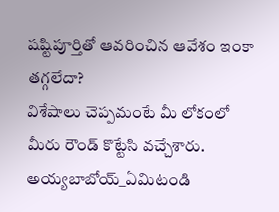షష్టిపూర్తితో ఆవరించిన ఆవేశం ఇంకా తగ్గలేదా?
విశేషాలు చెప్పమంటే మీ లోకంలో మీరు రౌండ్ కొట్టేసి వచ్చేశారు. అయ్యబాబోయ్_ఏమిటండి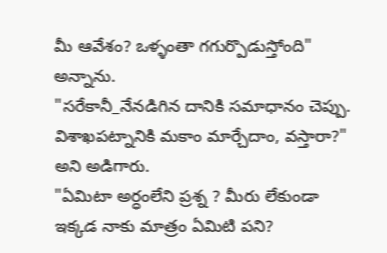మీ ఆవేశం? ఒళ్ళంతా గగుర్పొడుస్తోంది" అన్నాను.
"సరేకానీ_నేనడిగిన దానికి సమాధానం చెప్పు. విశాఖపట్నానికి మకాం మార్చేదాం, వస్తారా?" అని అడిగారు.
"ఏమిటా అర్ధంలేని ప్రశ్న ? మీరు లేకుండా ఇక్కడ నాకు మాత్రం ఏమిటి పని?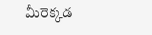మీరెక్కడ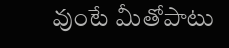వుంటే మీతోపాటు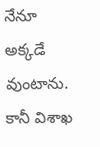నేనూ అక్కడే వుంటాను. కానీ విశాఖ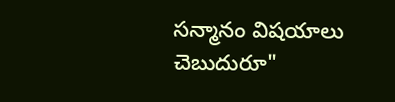సన్మానం విషయాలు చెబుదురూ"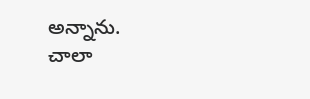అన్నాను.
చాలా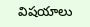విషయాలు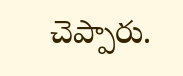చెప్పారు.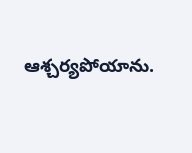ఆశ్చర్యపోయాను.